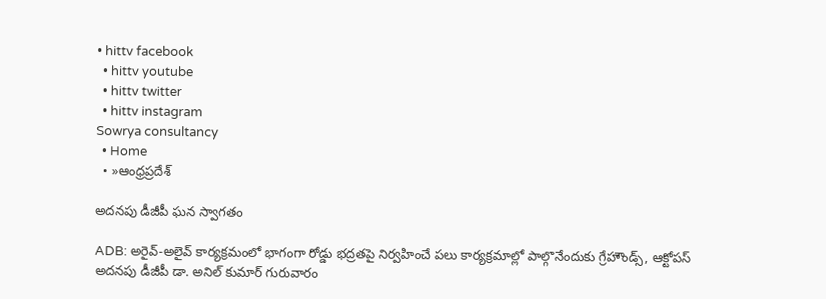• hittv facebook
  • hittv youtube
  • hittv twitter
  • hittv instagram
Sowrya consultancy
  • Home
  • »ఆంధ్రప్రదేశ్

అదనపు డీజీపీ ఘన స్వాగతం

ADB: అరైవ్-అలైవ్ కార్యక్రమంలో భాగంగా రోడ్డు భద్రతపై నిర్వహించే పలు కార్యక్రమాల్లో పాల్గొనేందుకు గ్రేహౌండ్స్, ఆక్టోపస్ అదనపు డీజీపీ డా. అనిల్ కుమార్ గురువారం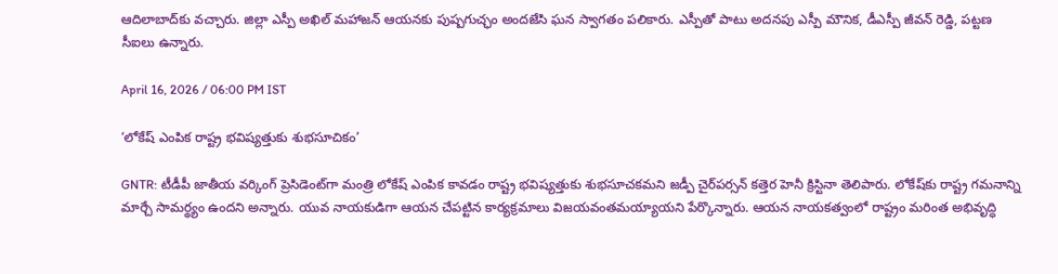ఆదిలాబాద్‌కు వచ్చారు. జిల్లా ఎస్పీ అఖిల్ మహాజన్ ఆయనకు పుష్పగుచ్ఛం అందజేసి ఘన స్వాగతం పలికారు. ఎస్పీతో పాటు అదనపు ఎస్పీ మౌనిక, డీఎస్పీ జీవన్ రెడ్డి, పట్టణ సీఐలు ఉన్నారు.

April 16, 2026 / 06:00 PM IST

‘లోకేష్ ఎంపిక రాష్ట్ర భవిష్యత్తుకు శుభసూచికం’

GNTR: టీడీపీ జాతీయ వర్కింగ్ ప్రెసిడెంట్‌గా మంత్రి లోకేష్ ఎంపిక కావడం రాష్ట్ర భవిష్యత్తుకు శుభసూచకమని జడ్పీ చైర్‌పర్సన్ కత్తెర హెనీ క్రిస్టినా తెలిపారు. లోకేష్‌కు రాష్ట్ర గమనాన్ని మార్చే సామర్థ్యం ఉందని అన్నారు. యువ నాయకుడిగా ఆయన చేపట్టిన కార్యక్రమాలు విజయవంతమయ్యాయని పేర్కొన్నారు. ఆయన నాయకత్వంలో రాష్ట్రం మరింత అభివృద్ధి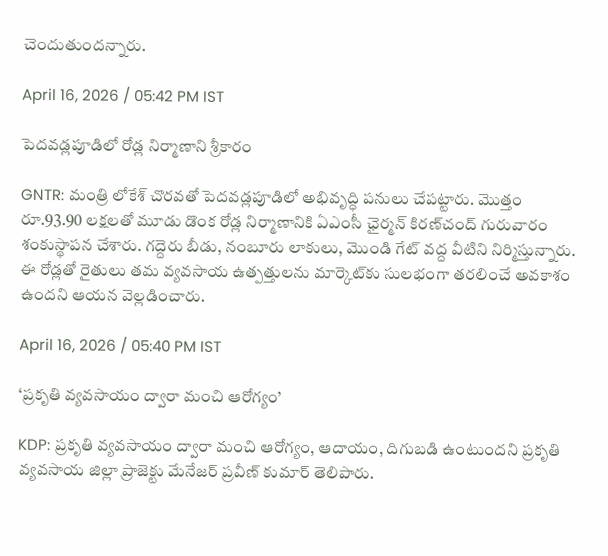చెందుతుందన్నారు.

April 16, 2026 / 05:42 PM IST

పెదవడ్లపూడిలో రోడ్ల నిర్మాణాని శ్రీకారం

GNTR: మంత్రి లోకేశ్ చొరవతో పెదవడ్లపూడిలో అభివృద్ధి పనులు చేపట్టారు. మొత్తం రూ.93.90 లక్షలతో మూడు డొంక రోడ్ల నిర్మాణానికి ఏఎంసీ ఛైర్మన్ కిరణ్‌చంద్ గురువారం శంకుస్థాపన చేశారు. గద్దెరు బీడు, నంబూరు లాకులు, మొండి గేట్ వద్ద వీటిని నిర్మిస్తున్నారు. ఈ రోడ్లతో రైతులు తమ వ్యవసాయ ఉత్పత్తులను మార్కెట్‌కు సులభంగా తరలించే అవకాశం ఉందని ఆయన వెల్లడించారు.

April 16, 2026 / 05:40 PM IST

‘ప్రకృతి వ్యవసాయం ద్వారా మంచి ఆరోగ్యం’

KDP: ప్రకృతి వ్యవసాయం ద్వారా మంచి ఆరోగ్యం, ఆదాయం, దిగుబడి ఉంటుందని ప్రకృతి వ్యవసాయ జిల్లా ప్రాజెక్టు మేనేజర్ ప్రవీణ్ కుమార్ తెలిపారు.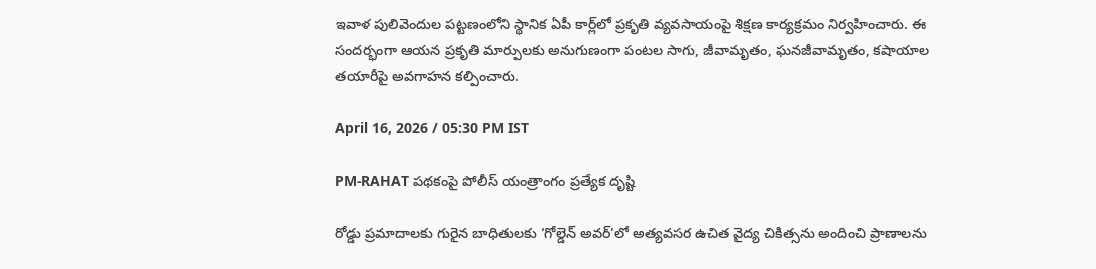ఇవాళ పులివెందుల పట్టణంలోని స్థానిక ఏపీ కార్ల్‌లో ప్రకృతి వ్యవసాయంపై శిక్షణ కార్యక్రమం నిర్వహించారు. ఈ సందర్భంగా ఆయన ప్రకృతి మార్పులకు అనుగుణంగా పంటల సాగు, జీవామృతం, ఘనజీవామృతం, కషాయాల తయారీపై అవగాహన కల్పించారు.

April 16, 2026 / 05:30 PM IST

PM-RAHAT పథకంపై పోలీస్ యంత్రాంగం ప్రత్యేక దృష్టి

రోడ్డు ప్రమాదాలకు గురైన బాధితులకు ‘గోల్డెన్ అవర్’లో అత్యవసర ఉచిత వైద్య చికిత్సను అందించి ప్రాణాలను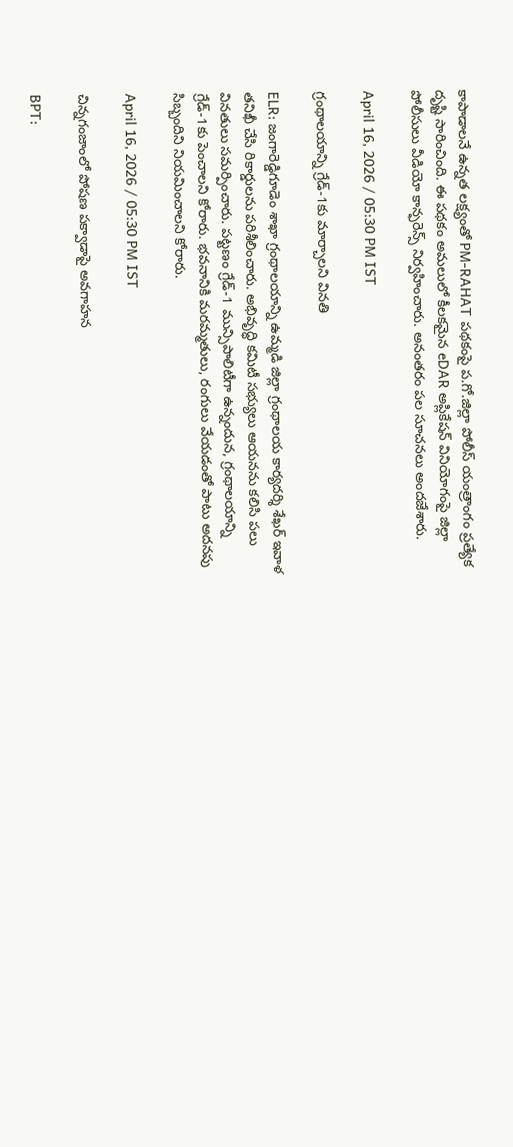కాపాడాలనే ఉన్నత లక్ష్యంతో PM-RAHAT పథకంపై ప.గో.జిల్లా పోలీస్ యంత్రాంగం ప్రత్యేక దృష్టి సారించింది. ఈ పథకం అమలులో కీలకమైన eDAR అప్లికేషన్ వినియోగంపై జిల్లా పోలీసులు వీడియో కాన్ఫరెన్స్ నిర్వహించారు. అనంతరం పల సూచనలు అందజేశారు.

April 16, 2026 / 05:30 PM IST

గ్రంథాలయాన్ని గ్రేడ్-1కు మార్చాలని వినతి

ELR: జంగారెడ్డిగూడెం శాఖా గ్రంథాలయాన్ని ఉమ్మడి జిల్లా గ్రంథాలయ కార్యదర్శి శేఖర్‌ ఇవాళ తనిఖీ చేసి రికార్డులను పరిశీలించారు. అభివృద్ధి కమిటీ సభ్యులు ఆయనను కలిసి పలు వినతులు సమర్పించారు. పట్టణం గ్రేడ్-1 మున్సిపాలిటీగా ఉన్నందున, గ్రంథాలయాన్ని గ్రేడ్-1కు పెంచాలని కోరారు. భవనానికి మరమ్మతులు, రంగులు వేయడంతో పాటు అదనపు సిబ్బందిని నియమించాలని కోరారు.

April 16, 2026 / 05:30 PM IST

చిన్నగంజాంలో పోషణ పక్వాడాపై అవగాహన

BPT: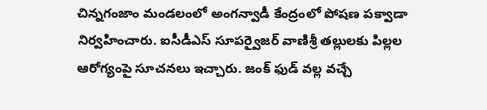చిన్నగంజాం మండలంలో అంగన్వాడీ కేంద్రంలో పోషణ పక్వాడా నిర్వహించారు. ఐసీడీఎస్ సూపర్వైజర్ వాణిశ్రీ తల్లులకు పిల్లల ఆరోగ్యంపై సూచనలు ఇచ్చారు. జంక్ ఫుడ్ వల్ల వచ్చే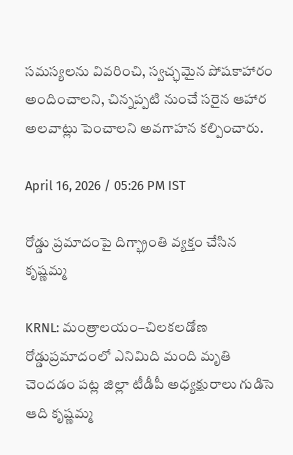సమస్యలను వివరించి, స్వచ్ఛమైన పోషకాహారం అందించాలని, చిన్నప్పటి నుంచే సరైన ఆహార అలవాట్లు పెంచాలని అవగాహన కల్పించారు.

April 16, 2026 / 05:26 PM IST

రోడ్డు ప్రమాదంపై దిగ్భ్రాంతి వ్యక్తం చేసిన కృష్ణమ్మ

KRNL: మంత్రాలయం–చిలకలడోణ రోడ్డుప్రమాదంలో ఎనిమిది మంది మృతి చెందడం పట్ల జిల్లా టీడీపీ అధ్యక్షురాలు గుడిసె ఆది కృష్ణమ్మ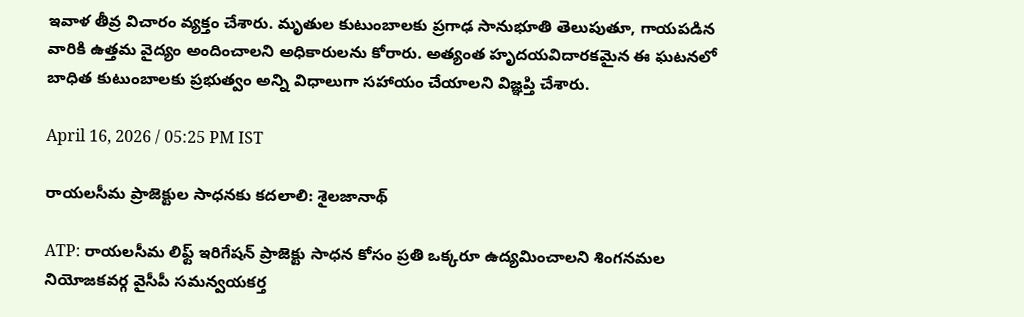ఇవాళ తీవ్ర విచారం వ్యక్తం చేశారు. మృతుల కుటుంబాలకు ప్రగాఢ సానుభూతి తెలుపుతూ, గాయపడిన వారికి ఉత్తమ వైద్యం అందించాలని అధికారులను కోరారు. అత్యంత హృదయవిదారకమైన ఈ ఘటనలో బాధిత కుటుంబాలకు ప్రభుత్వం అన్ని విధాలుగా సహాయం చేయాలని విజ్ఞప్తి చేశారు.

April 16, 2026 / 05:25 PM IST

రాయలసీమ ప్రాజెక్టుల సాధనకు కదలాలి: శైలజానాథ్

ATP: రాయలసీమ లిఫ్ట్ ఇరిగేషన్ ప్రాజెక్టు సాధన కోసం ప్రతి ఒక్కరూ ఉద్యమించాలని శింగనమల నియోజకవర్గ వైసీపీ సమన్వయకర్త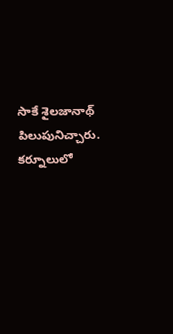సాకే శైలజానాథ్ పిలుపునిచ్చారు. కర్నూలులో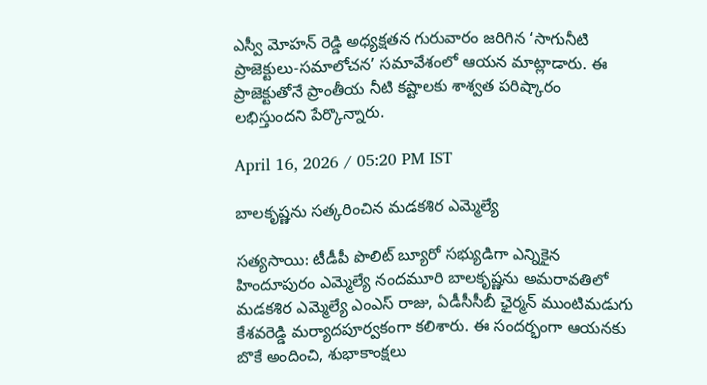ఎస్వీ మోహన్ రెడ్డి అధ్యక్షతన గురువారం జరిగిన ‘సాగునీటి ప్రాజెక్టులు-సమాలోచన’ సమావేశంలో ఆయన మాట్లాడారు. ఈ ప్రాజెక్టుతోనే ప్రాంతీయ నీటి కష్టాలకు శాశ్వత పరిష్కారం లభిస్తుందని పేర్కొన్నారు.

April 16, 2026 / 05:20 PM IST

బాలకృష్ణను సత్కరించిన మడకశిర ఎమ్మెల్యే

సత్యసాయి: టీడీపీ పొలిట్ బ్యూరో సభ్యుడిగా ఎన్నికైన హిందూపురం ఎమ్మెల్యే నందమూరి బాలకృష్ణను అమరావతిలో మడకశిర ఎమ్మెల్యే ఎంఎస్ రాజు, ఏడీసీసీబీ ఛైర్మన్ ముంటిమడుగు కేశవరెడ్డి మర్యాదపూర్వకంగా కలిశారు. ఈ సందర్భంగా ఆయనకు బొకే అందించి, శుభాకాంక్షలు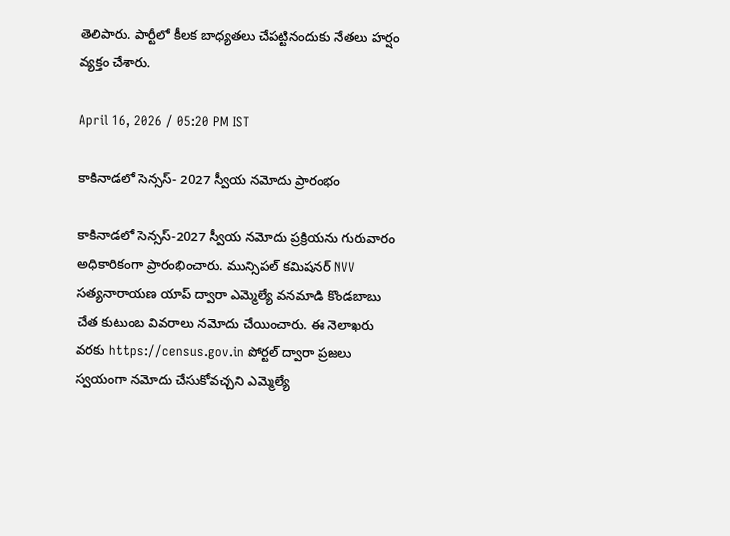తెలిపారు. పార్టీలో కీలక బాధ్యతలు చేపట్టినందుకు నేతలు హర్షం వ్యక్తం చేశారు.

April 16, 2026 / 05:20 PM IST

కాకినాడలో సెన్సస్- 2027 స్వీయ నమోదు ప్రారంభం

కాకినాడలో సెన్సస్-2027 స్వీయ నమోదు ప్రక్రియను గురువారం అధికారికంగా ప్రారంభించారు. మున్సిపల్ కమిషనర్ NVV సత్యనారాయణ యాప్ ద్వారా ఎమ్మెల్యే వనమాడి కొండబాబు చేత కుటుంబ వివరాలు నమోదు చేయించారు. ఈ నెలాఖరు వరకు https://census.gov.in పోర్టల్ ద్వారా ప్రజలు స్వయంగా నమోదు చేసుకోవచ్చని ఎమ్మెల్యే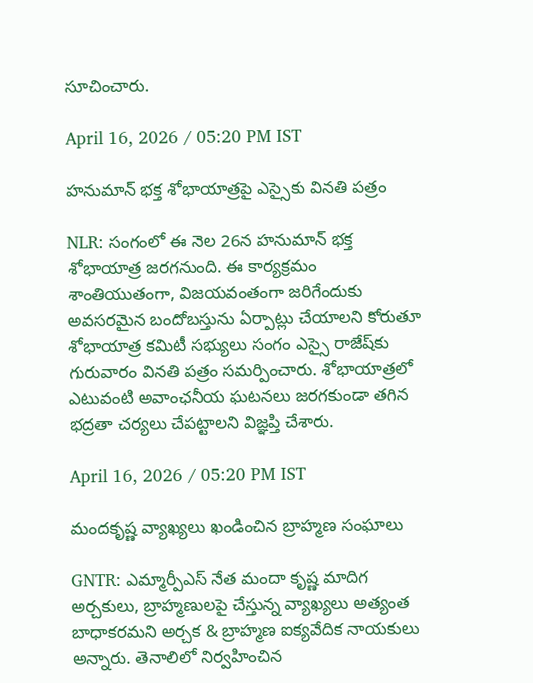సూచించారు.

April 16, 2026 / 05:20 PM IST

హనుమాన్ భక్త శోభాయాత్రపై ఎస్సైకు వినతి పత్రం

NLR: సంగంలో ఈ నెల 26న హనుమాన్ భక్త శోభాయాత్ర జరగనుంది. ఈ కార్యక్రమం శాంతియుతంగా, విజయవంతంగా జరిగేందుకు అవసరమైన బందోబస్తును ఏర్పాట్లు చేయాలని కోరుతూ శోభాయాత్ర కమిటీ సభ్యులు సంగం ఎస్సై రాజేష్‌కు గురువారం వినతి పత్రం సమర్పించారు. శోభాయాత్రలో ఎటువంటి అవాంఛనీయ ఘటనలు జరగకుండా తగిన భద్రతా చర్యలు చేపట్టాలని విజ్ఞప్తి చేశారు.

April 16, 2026 / 05:20 PM IST

మందకృష్ణ వ్యాఖ్యలు ఖండించిన బ్రాహ్మణ సంఘాలు

GNTR: ఎమ్మార్పీఎస్ నేత మందా కృష్ణ మాదిగ అర్చకులు, బ్రాహ్మణులపై చేస్తున్న వ్యాఖ్యలు అత్యంత బాధాకరమని అర్చక & బ్రాహ్మణ ఐక్యవేదిక నాయకులు అన్నారు. తెనాలిలో నిర్వహించిన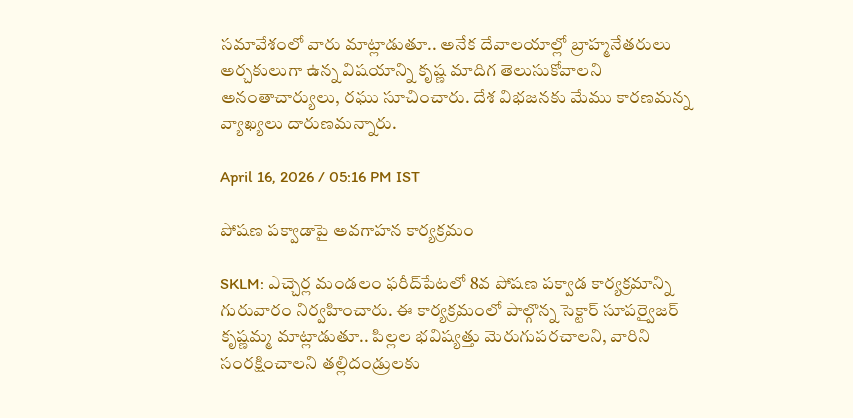సమావేశంలో వారు మాట్లాడుతూ.. అనేక దేవాలయాల్లో బ్రాహ్మనేతరులు అర్చకులుగా ఉన్న విషయాన్ని కృష్ణ మాదిగ తెలుసుకోవాలని అనంతాచార్యులు, రఘు సూచించారు. దేశ విభజనకు మేము కారణమన్న వ్యాఖ్యలు దారుణమన్నారు.

April 16, 2026 / 05:16 PM IST

పోషణ పక్వాడాపై అవగాహన కార్యక్రమం

SKLM: ఎచ్చెర్ల మండలం ఫరీద్‌పేటలో 8వ పోషణ పక్వాడ కార్యక్రమాన్ని గురువారం నిర్వహించారు. ఈ కార్యక్రమంలో పాల్గొన్న సెక్టార్ సూపర్వైజర్ కృష్ణమ్మ మాట్లాడుతూ.. పిల్లల భవిష్యత్తు మెరుగుపరచాలని, వారిని సంరక్షించాలని తల్లిదండ్రులకు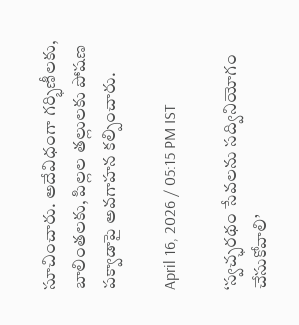సూచించారు. అదేవిధంగా గర్భిణీలకు, బాలింతలకు, పిల్లల తల్లులకు పోషణ పక్వాడాపై అవగాహన కల్పించారు.

April 16, 2026 / 05:15 PM IST

‘స్వచ్ఛరథం సేవలను సద్వినియోగం చేసుకోవాలి’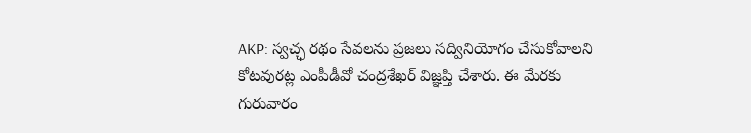AKP: స్వచ్ఛ రథం సేవలను ప్రజలు సద్వినియోగం చేసుకోవాలని కోటవురట్ల ఎంపీడీవో చంద్రశేఖర్ విజ్ఞప్తి చేశారు. ఈ మేరకు గురువారం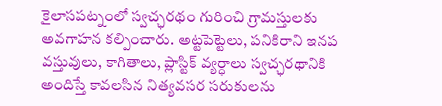కైలాసపట్నంలో స్వచ్ఛరథం గురించి గ్రామస్తులకు అవగాహన కల్పించారు. అట్టపెట్టెలు, పనికిరాని ఇనప వస్తువులు, కాగితాలు, ప్లాస్టిక్ వ్యర్ధాలు స్వచ్ఛరథానికి అందిస్తే కావలసిన నిత్యవసర సరుకులను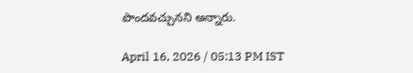పొందవచ్చునని అన్నారు.

April 16, 2026 / 05:13 PM IST